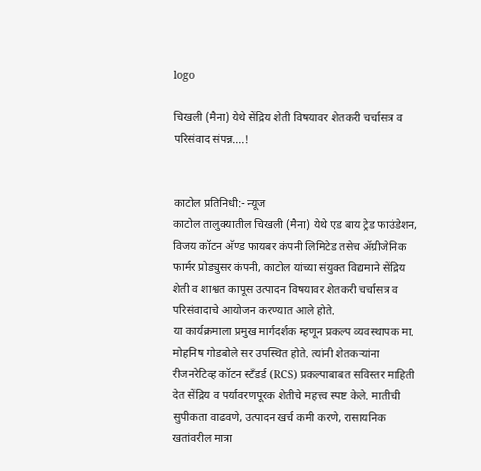logo

चिखली (मैना) येथे सेंद्रिय शेती विषयावर शेतकरी चर्चासत्र व परिसंवाद संपन्न....!


काटोल प्रतिनिधी:- न्यूज
काटोल तालुक्यातील चिखली (मैना) येथे एड बाय ट्रेड फाउंडेशन, विजय कॉटन अ‍ॅण्ड फायबर कंपनी लिमिटेड तसेच ॲग्रीजेनिक फार्मर प्रोड्युसर कंपनी, काटोल यांच्या संयुक्त विद्यमाने सेंद्रिय शेती व शाश्वत कापूस उत्पादन विषयावर शेतकरी चर्चासत्र व परिसंवादाचे आयोजन करण्यात आले होते.
या कार्यक्रमाला प्रमुख मार्गदर्शक म्हणून प्रकल्प व्यवस्थापक मा. मोहनिष गोडबोले सर उपस्थित होते. त्यांनी शेतकऱ्यांना रीजनरेटिव्ह कॉटन स्टॅंडर्ड (RCS) प्रकल्पाबाबत सविस्तर माहिती देत सेंद्रिय व पर्यावरणपूरक शेतीचे महत्त्व स्पष्ट केले. मातीची सुपीकता वाढवणे, उत्पादन खर्च कमी करणे, रासायनिक खतांवरील मात्रा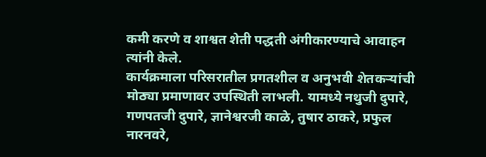कमी करणे व शाश्वत शेती पद्धती अंगीकारण्याचे आवाहन त्यांनी केले.
कार्यक्रमाला परिसरातील प्रगतशील व अनुभवी शेतकऱ्यांची मोठ्या प्रमाणावर उपस्थिती लाभली. यामध्ये नथुजी दुपारे, गणपतजी दुपारे, ज्ञानेश्वरजी काळे, तुषार ठाकरे, प्रफुल नारनवरे,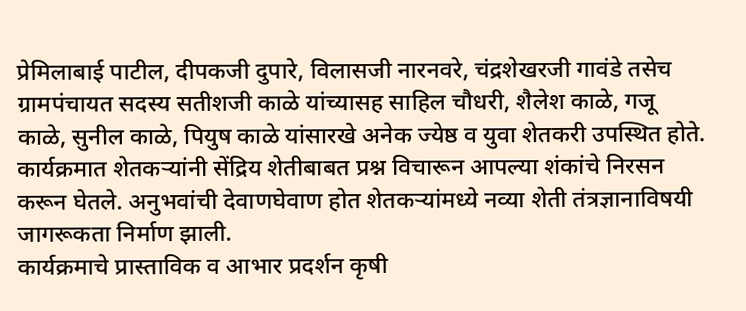प्रेमिलाबाई पाटील, दीपकजी दुपारे, विलासजी नारनवरे, चंद्रशेखरजी गावंडे तसेच ग्रामपंचायत सदस्य सतीशजी काळे यांच्यासह साहिल चौधरी, शैलेश काळे, गजू काळे, सुनील काळे, पियुष काळे यांसारखे अनेक ज्येष्ठ व युवा शेतकरी उपस्थित होते.
कार्यक्रमात शेतकऱ्यांनी सेंद्रिय शेतीबाबत प्रश्न विचारून आपल्या शंकांचे निरसन करून घेतले. अनुभवांची देवाणघेवाण होत शेतकऱ्यांमध्ये नव्या शेती तंत्रज्ञानाविषयी जागरूकता निर्माण झाली.
कार्यक्रमाचे प्रास्ताविक व आभार प्रदर्शन कृषी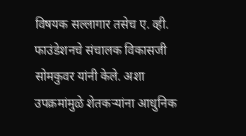विषयक सल्लागार तसेच ए. व्ही. फाउंडेशनचे संचालक विकासजी सोमकुवर यांनी केले. अशा उपक्रमांमुळे शेतकऱ्यांना आधुनिक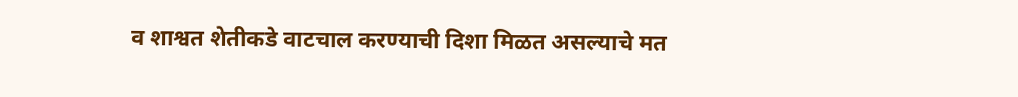व शाश्वत शेतीकडे वाटचाल करण्याची दिशा मिळत असल्याचे मत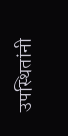उपस्थितांनी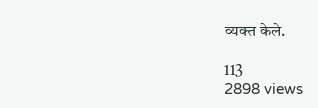व्यक्त केले.

113
2898 views